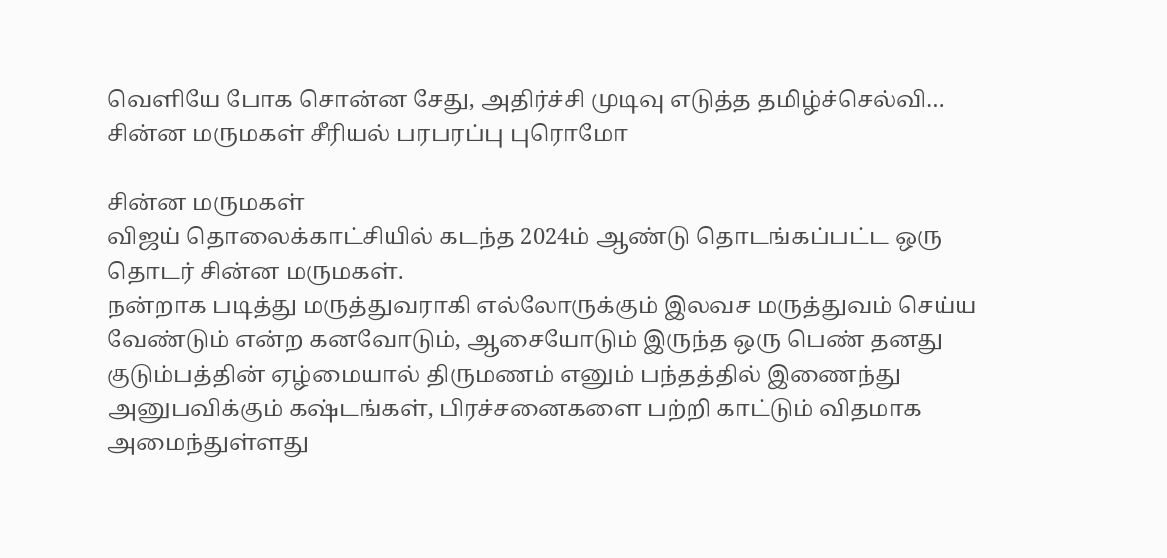வெளியே போக சொன்ன சேது, அதிர்ச்சி முடிவு எடுத்த தமிழ்ச்செல்வி… சின்ன மருமகள் சீரியல் பரபரப்பு புரொமோ

சின்ன மருமகள்
விஜய் தொலைக்காட்சியில் கடந்த 2024ம் ஆண்டு தொடங்கப்பட்ட ஒரு தொடர் சின்ன மருமகள்.
நன்றாக படித்து மருத்துவராகி எல்லோருக்கும் இலவச மருத்துவம் செய்ய வேண்டும் என்ற கனவோடும், ஆசையோடும் இருந்த ஒரு பெண் தனது குடும்பத்தின் ஏழ்மையால் திருமணம் எனும் பந்தத்தில் இணைந்து அனுபவிக்கும் கஷ்டங்கள், பிரச்சனைகளை பற்றி காட்டும் விதமாக அமைந்துள்ளது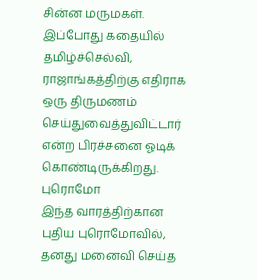சின்ன மருமகள்.
இப்போது கதையில் தமிழ்ச்செல்வி, ராஜாங்கத்திற்கு எதிராக ஒரு திருமணம் செய்துவைத்துவிட்டார் என்ற பிரச்சனை ஓடிக் கொண்டிருக்கிறது.
புரொமோ
இந்த வாரத்திற்கான புதிய புரொமோவில், தனது மனைவி செய்த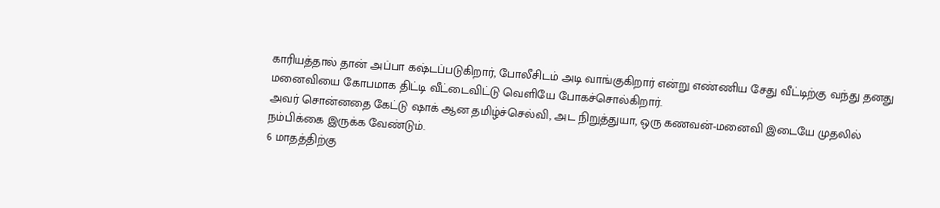காரியத்தால் தான் அப்பா கஷ்டப்படுகிறார், போலீசிடம் அடி வாங்குகிறார் என்று எண்ணிய சேது வீட்டிற்கு வந்து தனது மனைவியை கோபமாக திட்டி வீட்டைவிட்டு வெளியே போகச்சொல்கிறார்.
அவர் சொன்னதை கேட்டு ஷாக் ஆன தமிழ்ச்செல்வி, அட நிறுத்துயா, ஒரு கணவன்-மனைவி இடையே முதலில் நம்பிக்கை இருக்க வேண்டும்.
6 மாதத்திற்கு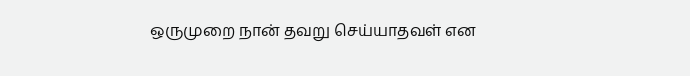ஒருமுறை நான் தவறு செய்யாதவள் என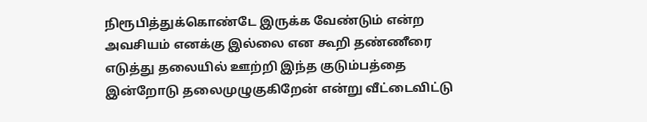நிரூபித்துக்கொண்டே இருக்க வேண்டும் என்ற அவசியம் எனக்கு இல்லை என கூறி தண்ணீரை எடுத்து தலையில் ஊற்றி இந்த குடும்பத்தை இன்றோடு தலைமுழுகுகிறேன் என்று வீட்டைவிட்டு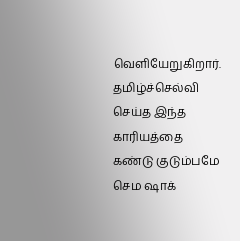வெளியேறுகிறார்.
தமிழ்ச்செல்வி செய்த இந்த காரியத்தை கண்டு குடும்பமே செம ஷாக்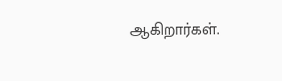ஆகிறார்கள்.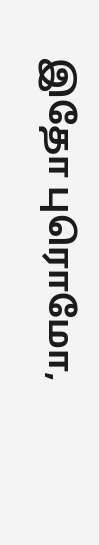இதோ புரொமோ,